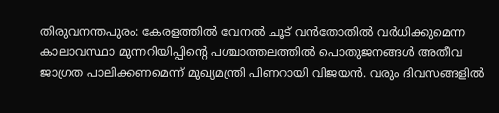തിരുവനന്തപുരം: കേരളത്തിൽ വേനൽ ചൂട് വൻതോതിൽ വർധിക്കുമെന്ന കാലാവസ്ഥാ മുന്നറിയിപ്പിന്റെ പശ്ചാത്തലത്തിൽ പൊതുജനങ്ങൾ അതീവ ജാഗ്രത പാലിക്കണമെന്ന് മുഖ്യമന്ത്രി പിണറായി വിജയൻ. വരും ദിവസങ്ങളിൽ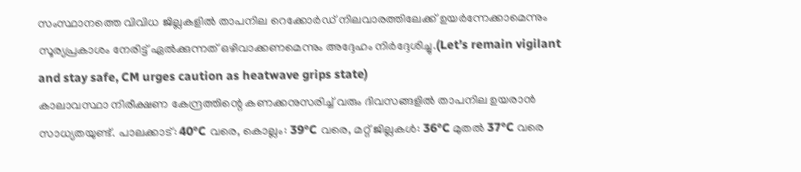സംസ്ഥാനത്തെ വിവിധ ജില്ലകളിൽ താപനില റെക്കോർഡ് നിലവാരത്തിലേക്ക് ഉയർന്നേക്കാമെന്നും സൂര്യപ്രകാശം നേരിട്ട് ഏൽക്കുന്നത് ഒഴിവാക്കണമെന്നും അദ്ദേഹം നിർദ്ദേശിച്ചു.(Let’s remain vigilant and stay safe, CM urges caution as heatwave grips state)
കാലാവസ്ഥാ നിരീക്ഷണ കേന്ദ്രത്തിന്റെ കണക്കനുസരിച്ച് വരും ദിവസങ്ങളിൽ താപനില ഉയരാൻ സാധ്യതയുണ്ട്. പാലക്കാട്: 40°C വരെ, കൊല്ലം: 39°C വരെ, മറ്റ് ജില്ലകൾ: 36°C മുതൽ 37°C വരെ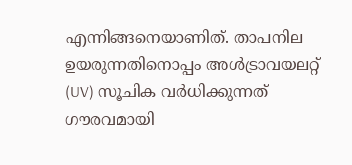എന്നിങ്ങനെയാണിത്. താപനില ഉയരുന്നതിനൊപ്പം അൾട്രാവയലറ്റ് (UV) സൂചിക വർധിക്കുന്നത് ഗൗരവമായി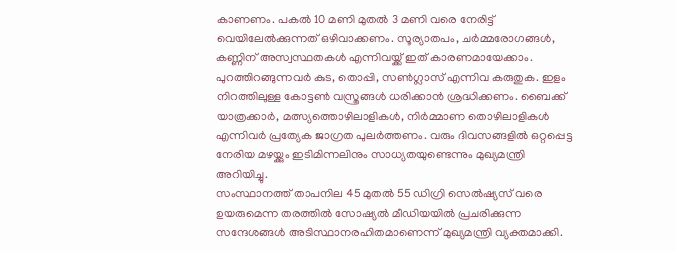കാണണം. പകൽ 10 മണി മുതൽ 3 മണി വരെ നേരിട്ട് വെയിലേൽക്കുന്നത് ഒഴിവാക്കണം. സൂര്യാതപം, ചർമ്മരോഗങ്ങൾ, കണ്ണിന് അസ്വസ്ഥതകൾ എന്നിവയ്ക്ക് ഇത് കാരണമായേക്കാം.
പുറത്തിറങ്ങുന്നവർ കുട, തൊപ്പി, സൺഗ്ലാസ് എന്നിവ കരുതുക. ഇളം നിറത്തിലുള്ള കോട്ടൺ വസ്ത്രങ്ങൾ ധരിക്കാൻ ശ്രദ്ധിക്കണം. ബൈക്ക് യാത്രക്കാർ, മത്സ്യത്തൊഴിലാളികൾ, നിർമ്മാണ തൊഴിലാളികൾ എന്നിവർ പ്രത്യേക ജാഗ്രത പുലർത്തണം. വരും ദിവസങ്ങളിൽ ഒറ്റപ്പെട്ട നേരിയ മഴയ്ക്കും ഇടിമിന്നലിനും സാധ്യതയുണ്ടെന്നും മുഖ്യമന്ത്രി അറിയിച്ചു.
സംസ്ഥാനത്ത് താപനില 45 മുതൽ 55 ഡിഗ്രി സെൽഷ്യസ് വരെ ഉയരുമെന്ന തരത്തിൽ സോഷ്യൽ മീഡിയയിൽ പ്രചരിക്കുന്ന സന്ദേശങ്ങൾ അടിസ്ഥാനരഹിതമാണെന്ന് മുഖ്യമന്ത്രി വ്യക്തമാക്കി.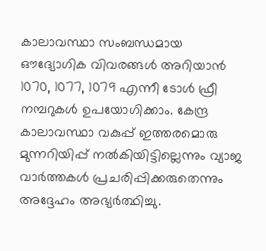കാലാവസ്ഥാ സംബന്ധമായ ഔദ്യോഗിക വിവരങ്ങൾ അറിയാൻ 1070, 1077, 1079 എന്നീ ടോൾ ഫ്രീ നമ്പറുകൾ ഉപയോഗിക്കാം. കേന്ദ്ര കാലാവസ്ഥാ വകുപ്പ് ഇത്തരമൊരു മുന്നറിയിപ്പ് നൽകിയിട്ടില്ലെന്നും വ്യാജ വാർത്തകൾ പ്രചരിപ്പിക്കരുതെന്നും അദ്ദേഹം അഭ്യർത്ഥിച്ചു.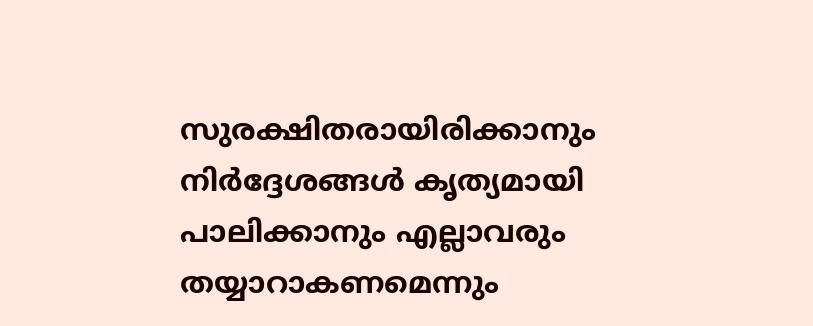സുരക്ഷിതരായിരിക്കാനും നിർദ്ദേശങ്ങൾ കൃത്യമായി പാലിക്കാനും എല്ലാവരും തയ്യാറാകണമെന്നും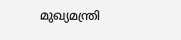മുഖ്യമന്ത്രി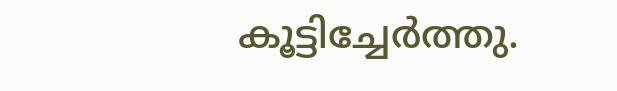കൂട്ടിച്ചേർത്തു.